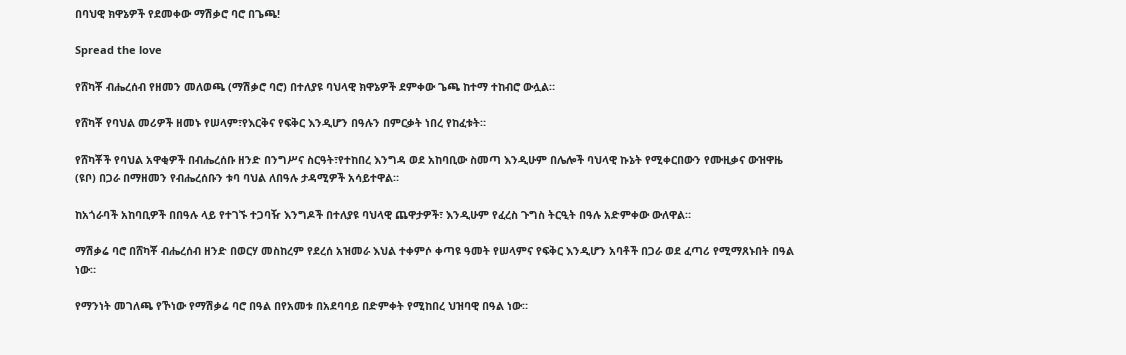በባህዊ ክዋኔዎች የደመቀው ማሽቃሮ ባሮ በጌጫ!

Spread the love

የሸካቾ ብሔረሰብ የዘመን መለወጫ (ማሽቃሮ ባሮ) በተለያዩ ባህላዊ ክዋኔዎች ደምቀው ጌጫ ከተማ ተከብሮ ውሏል።

የሸካቾ የባህል መሪዎች ዘመኑ የሠላም፣የእርቅና የፍቅር እንዲሆን በዓሉን በምርቃት ነበረ የከፈቱት።

የሸካቾች የባህል አዋቂዎች በብሔረሰቡ ዘንድ በንግሥና ስርዓት፣የተከበረ እንግዳ ወደ አከባቢው ስመጣ እንዲሁም በሌሎች ባህላዊ ኩኔት የሚቀርበውን የሙዚቃና ውዝዋዜ (ዩቦ) በጋራ በማዘመን የብሔረሰቡን ቱባ ባህል ለበዓሉ ታዳሚዎች አሳይተዋል።

ከአጎራባች አከባቢዎች በበዓሉ ላይ የተገኙ ተጋባዥ እንግዶች በተለያዩ ባህላዊ ጨዋታዎች፣ እንዲሁም የፈረስ ጉግስ ትርዒት በዓሉ አድምቀው ውለዋል።

ማሽቃሬ ባሮ በሸካቾ ብሔረሰብ ዘንድ በወርሃ መስከረም የደረሰ አዝመራ እህል ተቀምሶ ቀጣዩ ዓመት የሠላምና የፍቅር እንዲሆን አባቶች በጋራ ወደ ፈጣሪ የሚማጸኑበት በዓል ነው።

የማንነት መገለጫ የኾነው የማሽቃሬ ባሮ በዓል በየአመቱ በአደባባይ በድምቀት የሚከበረ ህዝባዊ በዓል ነው።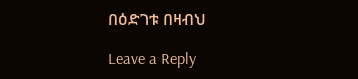በዕድገቱ በዛብህ

Leave a Reply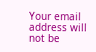Your email address will not be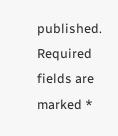published. Required fields are marked *